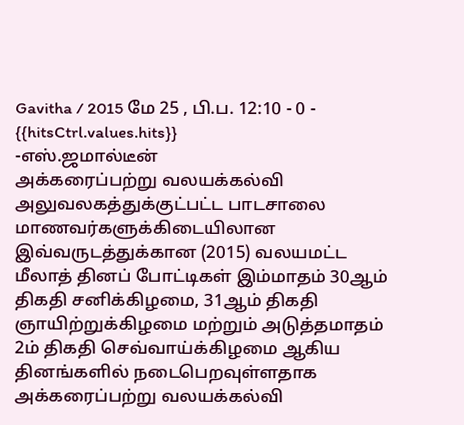Gavitha / 2015 மே 25 , பி.ப. 12:10 - 0 - {{hitsCtrl.values.hits}}
-எஸ்.ஜமால்டீன்
அக்கரைப்பற்று வலயக்கல்வி அலுவலகத்துக்குட்பட்ட பாடசாலை மாணவர்களுக்கிடையிலான இவ்வருடத்துக்கான (2015) வலயமட்ட மீலாத் தினப் போட்டிகள் இம்மாதம் 30ஆம் திகதி சனிக்கிழமை, 31ஆம் திகதி ஞாயிற்றுக்கிழமை மற்றும் அடுத்தமாதம் 2ம் திகதி செவ்வாய்க்கிழமை ஆகிய தினங்களில் நடைபெறவுள்ளதாக அக்கரைப்பற்று வலயக்கல்வி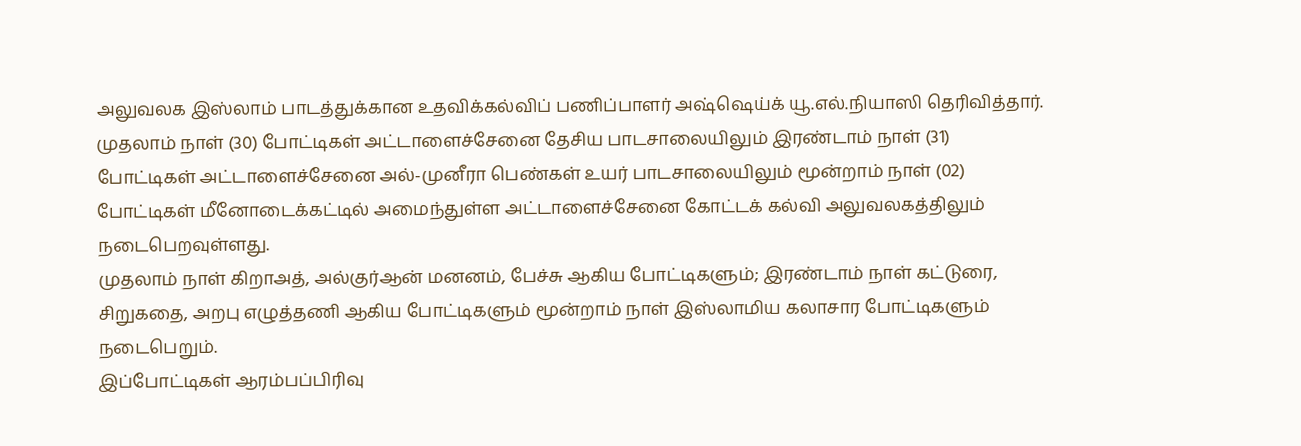அலுவலக இஸ்லாம் பாடத்துக்கான உதவிக்கல்விப் பணிப்பாளர் அஷ்ஷெய்க் யூ.எல்.நியாஸி தெரிவித்தார்.
முதலாம் நாள் (30) போட்டிகள் அட்டாளைச்சேனை தேசிய பாடசாலையிலும் இரண்டாம் நாள் (31) போட்டிகள் அட்டாளைச்சேனை அல்-முனீரா பெண்கள் உயர் பாடசாலையிலும் மூன்றாம் நாள் (02) போட்டிகள் மீனோடைக்கட்டில் அமைந்துள்ள அட்டாளைச்சேனை கோட்டக் கல்வி அலுவலகத்திலும் நடைபெறவுள்ளது.
முதலாம் நாள் கிறாஅத், அல்குர்ஆன் மனனம், பேச்சு ஆகிய போட்டிகளும்; இரண்டாம் நாள் கட்டுரை, சிறுகதை, அறபு எழுத்தணி ஆகிய போட்டிகளும் மூன்றாம் நாள் இஸ்லாமிய கலாசார போட்டிகளும் நடைபெறும்.
இப்போட்டிகள் ஆரம்பப்பிரிவு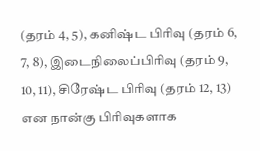(தரம் 4, 5), கனிஷ்ட பிரிவு (தரம் 6, 7, 8), இடைநிலைப்பிரிவு (தரம் 9, 10, 11), சிரேஷ்ட பிரிவு (தரம் 12, 13) என நான்கு பிரிவுகளாக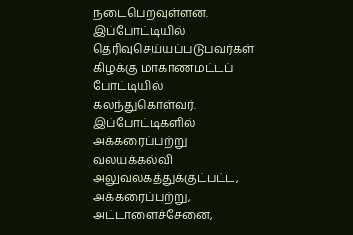நடைபெறவுள்ளன. இப்போட்டியில் தெரிவுசெய்யப்படுபவர்கள் கிழக்கு மாகாணமட்டப் போட்டியில் கலந்துகொள்வர்.
இப்போட்டிகளில் அக்கரைப்பற்று வலயக்கல்வி அலுவலகத்துக்குட்பட்ட, அக்கரைப்பற்று, அட்டாளைச்சேனை,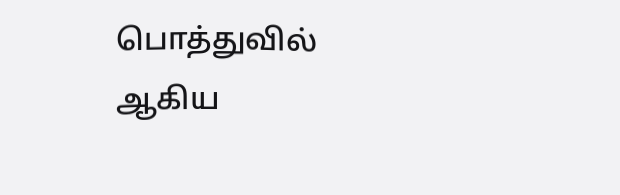பொத்துவில் ஆகிய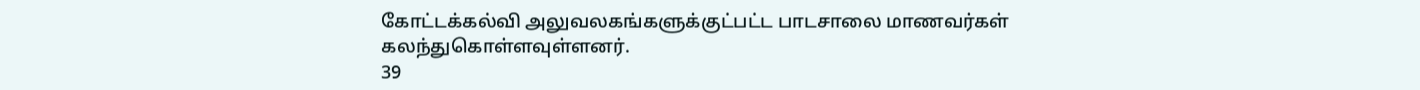கோட்டக்கல்வி அலுவலகங்களுக்குட்பட்ட பாடசாலை மாணவர்கள் கலந்துகொள்ளவுள்ளனர்.
39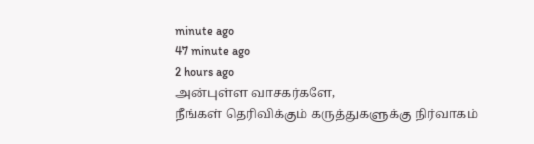minute ago
47 minute ago
2 hours ago
அன்புள்ள வாசகர்களே,
நீங்கள் தெரிவிக்கும் கருத்துகளுக்கு நிர்வாகம்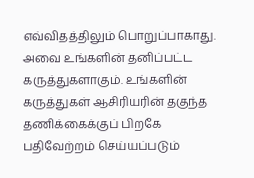எவ்விதத்திலும் பொறுப்பாகாது. அவை உங்களின் தனிப்பட்ட கருத்துகளாகும். உங்களின் கருத்துகள் ஆசிரியரின் தகுந்த தணிக்கைக்குப் பிறகே பதிவேற்றம் செய்யப்படும்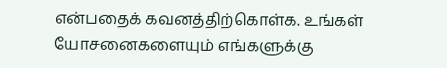என்பதைக் கவனத்திற்கொள்க. உங்கள் யோசனைகளையும் எங்களுக்கு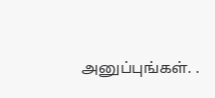அனுப்புங்கள். .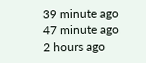39 minute ago
47 minute ago
2 hours ago